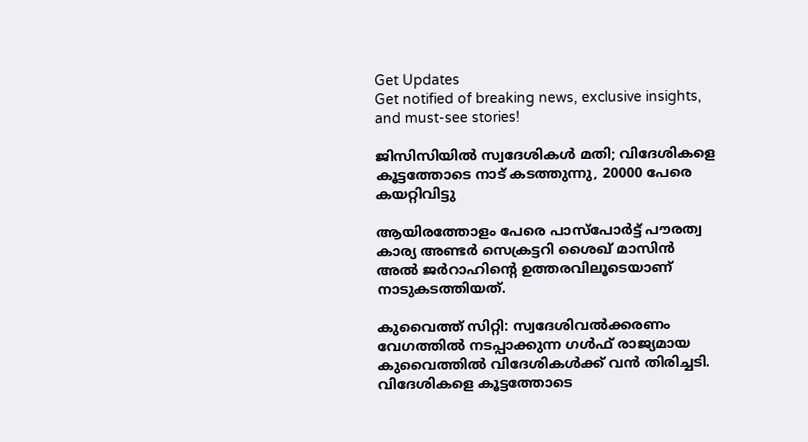Get Updates
Get notified of breaking news, exclusive insights, and must-see stories!

ജിസിസിയില്‍ സ്വദേശികള്‍ മതി; വിദേശികളെ കൂട്ടത്തോടെ നാട് കടത്തുന്നു, 20000 പേരെ കയറ്റിവിട്ടു

ആയിരത്തോളം പേരെ പാസ്‌പോര്‍ട്ട് പൗരത്വ കാര്യ അണ്ടര്‍ സെക്രട്ടറി ശൈഖ് മാസിന്‍ അല്‍ ജര്‍റാഹിന്റെ ഉത്തരവിലൂടെയാണ് നാടുകടത്തിയത്.

കുവൈത്ത് സിറ്റി: സ്വദേശിവല്‍ക്കരണം വേഗത്തില്‍ നടപ്പാക്കുന്ന ഗള്‍ഫ് രാജ്യമായ കുവൈത്തില്‍ വിദേശികള്‍ക്ക് വന്‍ തിരിച്ചടി. വിദേശികളെ കൂട്ടത്തോടെ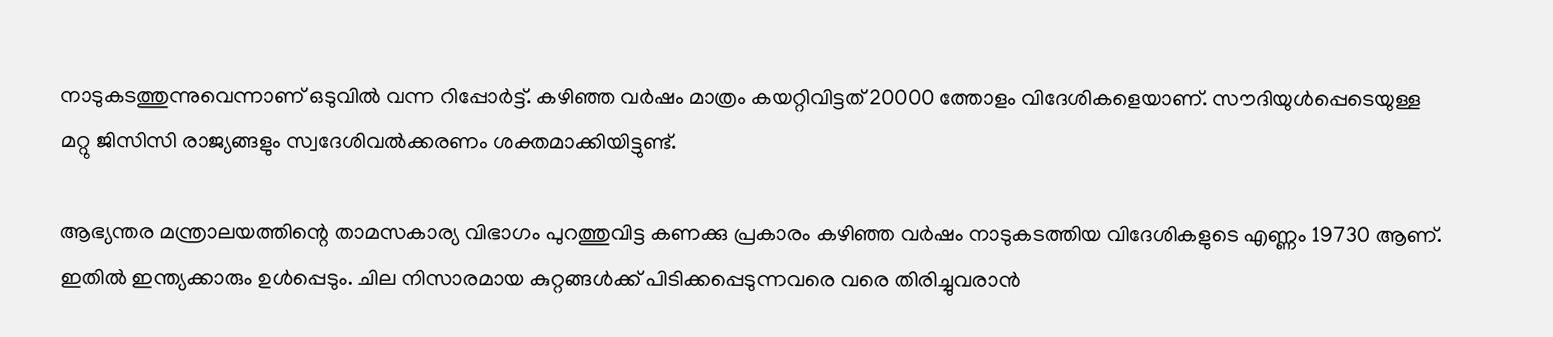നാടുകടത്തുന്നുവെന്നാണ് ഒടുവില്‍ വന്ന റിപ്പോര്‍ട്ട്. കഴിഞ്ഞ വര്‍ഷം മാത്രം കയറ്റിവിട്ടത് 20000 ത്തോളം വിദേശികളെയാണ്. സൗദിയുള്‍പ്പെടെയുള്ള മറ്റു ജിസിസി രാജ്യങ്ങളും സ്വദേശിവല്‍ക്കരണം ശക്തമാക്കിയിട്ടുണ്ട്.

ആഭ്യന്തര മന്ത്രാലയത്തിന്റെ താമസകാര്യ വിഭാഗം പുറത്തുവിട്ട കണക്കു പ്രകാരം കഴിഞ്ഞ വര്‍ഷം നാടുകടത്തിയ വിദേശികളുടെ എണ്ണം 19730 ആണ്. ഇതില്‍ ഇന്ത്യക്കാരും ഉള്‍പ്പെടും. ചില നിസാരമായ കുറ്റങ്ങള്‍ക്ക് പിടിക്കപ്പെടുന്നവരെ വരെ തിരിച്ചുവരാന്‍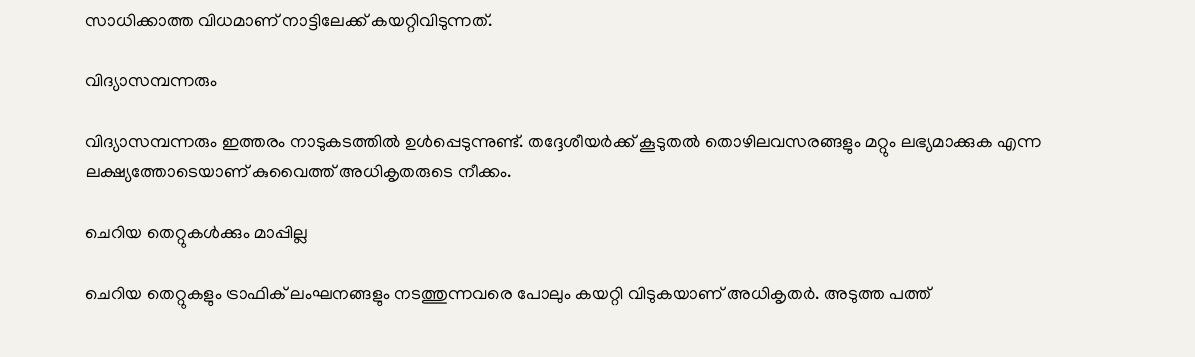സാധിക്കാത്ത വിധമാണ് നാട്ടിലേക്ക് കയറ്റിവിടുന്നത്.

വിദ്യാസമ്പന്നരും

വിദ്യാസമ്പന്നരും ഇത്തരം നാടുകടത്തില്‍ ഉള്‍പ്പെടുന്നുണ്ട്. തദ്ദേശീയര്‍ക്ക് കൂടുതല്‍ തൊഴിലവസരങ്ങളും മറ്റും ലഭ്യമാക്കുക എന്ന ലക്ഷ്യത്തോടെയാണ് കുവൈത്ത് അധികൃതരുടെ നീക്കം.

ചെറിയ തെറ്റുകള്‍ക്കും മാപ്പില്ല

ചെറിയ തെറ്റുകളും ട്രാഫിക് ലംഘനങ്ങളും നടത്തുന്നവരെ പോലും കയറ്റി വിടുകയാണ് അധികൃതര്‍. അടുത്ത പത്ത്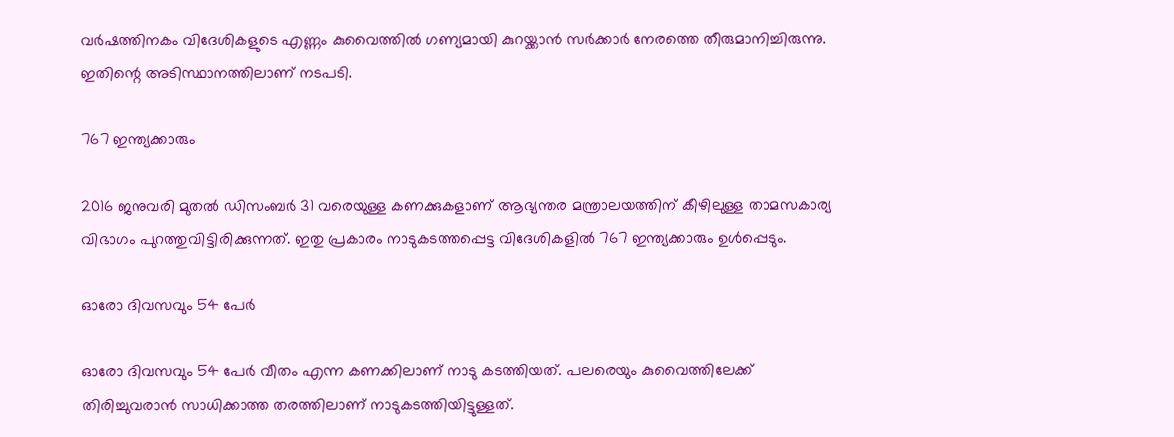വര്‍ഷത്തിനകം വിദേശികളുടെ എണ്ണം കുവൈത്തില്‍ ഗണ്യമായി കുറയ്ക്കാന്‍ സര്‍ക്കാര്‍ നേരത്തെ തീരുമാനിച്ചിരുന്നു. ഇതിന്റെ അടിസ്ഥാനത്തിലാണ് നടപടി.

767 ഇന്ത്യക്കാരും

2016 ജനുവരി മുതല്‍ ഡിസംബര്‍ 31 വരെയുള്ള കണക്കുകളാണ് ആഭ്യന്തര മന്ത്രാലയത്തിന് കീഴിലുള്ള താമസകാര്യ വിഭാഗം പുറത്തുവിട്ടിരിക്കുന്നത്. ഇതു പ്രകാരം നാടുകടത്തപ്പെട്ട വിദേശികളില്‍ 767 ഇന്ത്യക്കാരും ഉള്‍പ്പെടും.

ഓരോ ദിവസവും 54 പേര്‍

ഓരോ ദിവസവും 54 പേര്‍ വീതം എന്ന കണക്കിലാണ് നാടു കടത്തിയത്. പലരെയും കുവൈത്തിലേക്ക് തിരിച്ചുവരാന്‍ സാധിക്കാത്ത തരത്തിലാണ് നാടുകടത്തിയിട്ടുള്ളത്.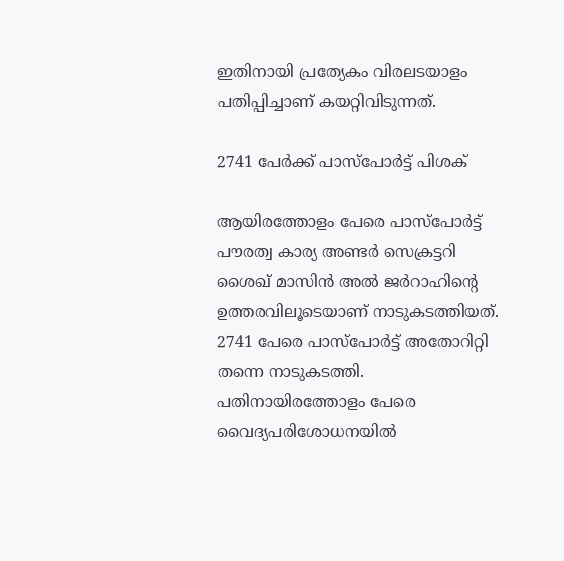ഇതിനായി പ്രത്യേകം വിരലടയാളം പതിപ്പിച്ചാണ് കയറ്റിവിടുന്നത്.

2741 പേര്‍ക്ക് പാസ്‌പോര്‍ട്ട് പിശക്

ആയിരത്തോളം പേരെ പാസ്‌പോര്‍ട്ട് പൗരത്വ കാര്യ അണ്ടര്‍ സെക്രട്ടറി ശൈഖ് മാസിന്‍ അല്‍ ജര്‍റാഹിന്റെ ഉത്തരവിലൂടെയാണ് നാടുകടത്തിയത്. 2741 പേരെ പാസ്‌പോര്‍ട്ട് അതോറിറ്റി തന്നെ നാടുകടത്തി. പതിനായിരത്തോളം പേരെ വൈദ്യപരിശോധനയില്‍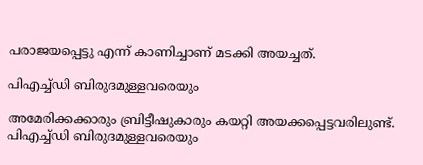പരാജയപ്പെട്ടു എന്ന് കാണിച്ചാണ് മടക്കി അയച്ചത്.

പിഎച്ച്ഡി ബിരുദമുള്ളവരെയും

അമേരിക്കക്കാരും ബ്രിട്ടീഷുകാരും കയറ്റി അയക്കപ്പെട്ടവരിലുണ്ട്. പിഎച്ച്ഡി ബിരുദമുള്ളവരെയും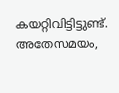കയറ്റിവിട്ടിട്ടുണ്ട്. അതേസമയം,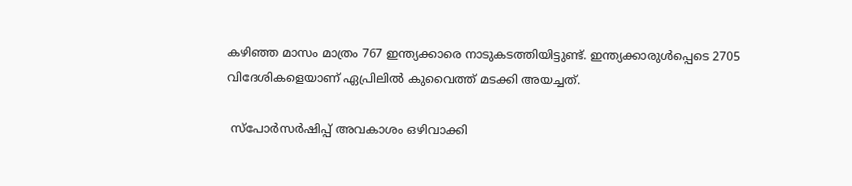കഴിഞ്ഞ മാസം മാത്രം 767 ഇന്ത്യക്കാരെ നാടുകടത്തിയിട്ടുണ്ട്. ഇന്ത്യക്കാരുള്‍പ്പെടെ 2705 വിദേശികളെയാണ് ഏപ്രിലില്‍ കുവൈത്ത് മടക്കി അയച്ചത്.

 സ്‌പോര്‍സര്‍ഷിപ്പ് അവകാശം ഒഴിവാക്കി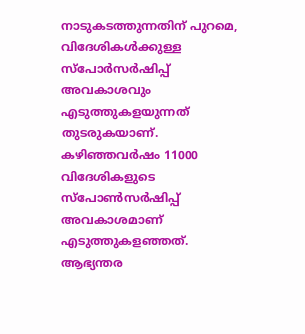നാടുകടത്തുന്നതിന് പുറമെ, വിദേശികള്‍ക്കുള്ള സ്‌പോര്‍സര്‍ഷിപ്പ് അവകാശവും എടുത്തുകളയുന്നത് തുടരുകയാണ്. കഴിഞ്ഞവര്‍ഷം 11000 വിദേശികളുടെ സ്‌പോണ്‍സര്‍ഷിപ്പ് അവകാശമാണ് എടുത്തുകളഞ്ഞത്. ആഭ്യന്തര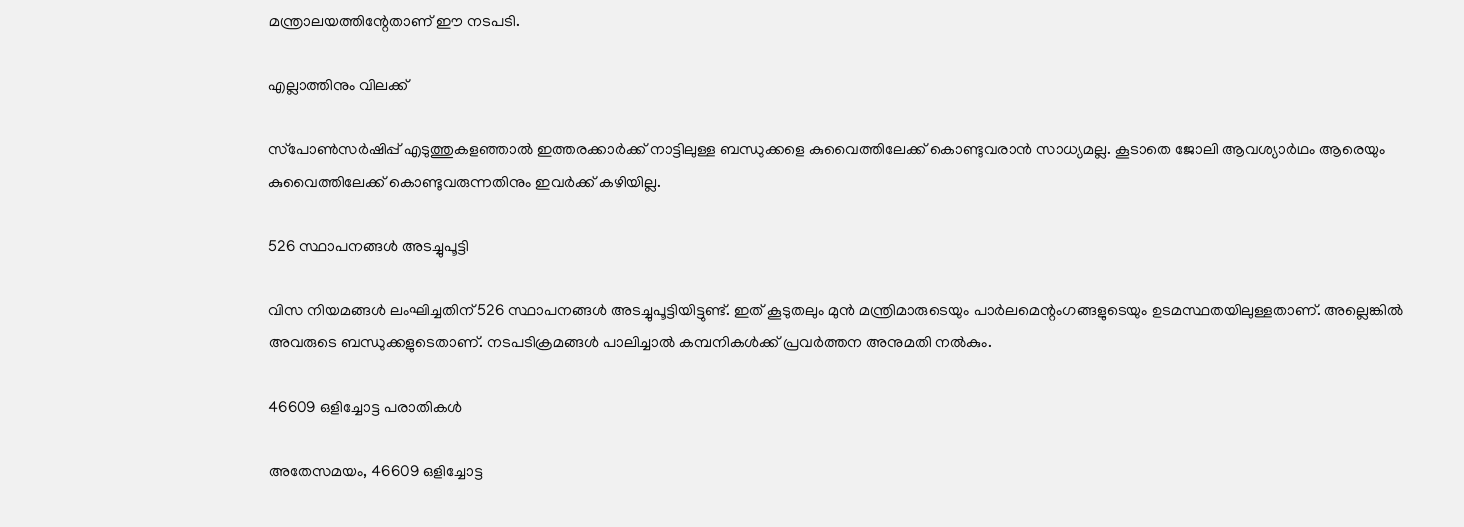മന്ത്രാലയത്തിന്റേതാണ് ഈ നടപടി.

എല്ലാത്തിനും വിലക്ക്

സ്‌പോണ്‍സര്‍ഷിപ്പ് എടുത്തുകളഞ്ഞാല്‍ ഇത്തരക്കാര്‍ക്ക് നാട്ടിലുള്ള ബന്ധുക്കളെ കുവൈത്തിലേക്ക് കൊണ്ടുവരാന്‍ സാധ്യമല്ല. കൂടാതെ ജോലി ആവശ്യാര്‍ഥം ആരെയും കുവൈത്തിലേക്ക് കൊണ്ടുവരുന്നതിനും ഇവര്‍ക്ക് കഴിയില്ല.

526 സ്ഥാപനങ്ങള്‍ അടച്ചുപൂട്ടി

വിസ നിയമങ്ങള്‍ ലംഘിച്ചതിന് 526 സ്ഥാപനങ്ങള്‍ അടച്ചുപൂട്ടിയിട്ടുണ്ട്. ഇത് കൂടുതലും മുന്‍ മന്ത്രിമാരുടെയും പാര്‍ലമെന്റംഗങ്ങളുടെയും ഉടമസ്ഥതയിലുള്ളതാണ്. അല്ലെങ്കില്‍ അവരുടെ ബന്ധുക്കളുടെതാണ്. നടപടിക്രമങ്ങള്‍ പാലിച്ചാല്‍ കമ്പനികള്‍ക്ക് പ്രവര്‍ത്തന അനുമതി നല്‍കും.

46609 ഒളിച്ചോട്ട പരാതികള്‍

അതേസമയം, 46609 ഒളിച്ചോട്ട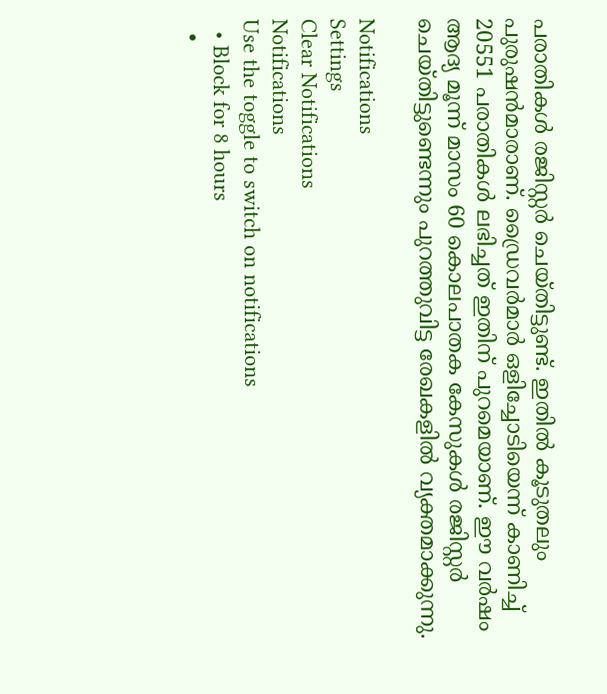പരാതികള്‍ രജിസ്റ്റര്‍ ചെയ്തിട്ടുണ്ട്. ഇതില്‍ കൂടുതലും പുരുഷന്‍മാരാണ്. ഡ്രൈവര്‍മാര്‍ ഒളിച്ചോടിയെന്ന് കാണിച്ച് 20551 പരാതികള്‍ ലഭിച്ചത് ഇതിന് പുറമെയാണ്. ഈ വര്‍ഷം ആദ്യ മൂന്ന് മാസം 60 കൊലപാതക കേസുകള്‍ രജിസ്റ്റര്‍ ചെയ്തിട്ടുണ്ടെന്നും പുറത്തുവിട്ട രേഖകളില്‍ വ്യക്തമാക്കുന്നു.

Notifications
Settings
Clear Notifications
Notifications
Use the toggle to switch on notifications
  • Block for 8 hours
  •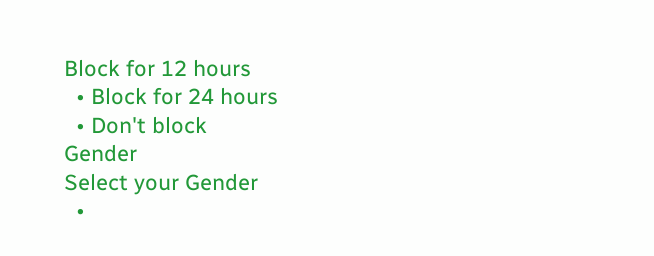Block for 12 hours
  • Block for 24 hours
  • Don't block
Gender
Select your Gender
  •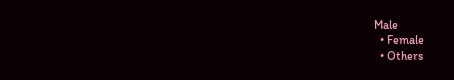Male
  • Female
  • Others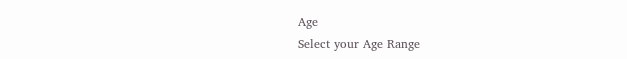Age
Select your Age Range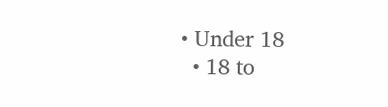• Under 18
  • 18 to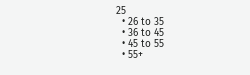25
  • 26 to 35
  • 36 to 45
  • 45 to 55
  • 55+